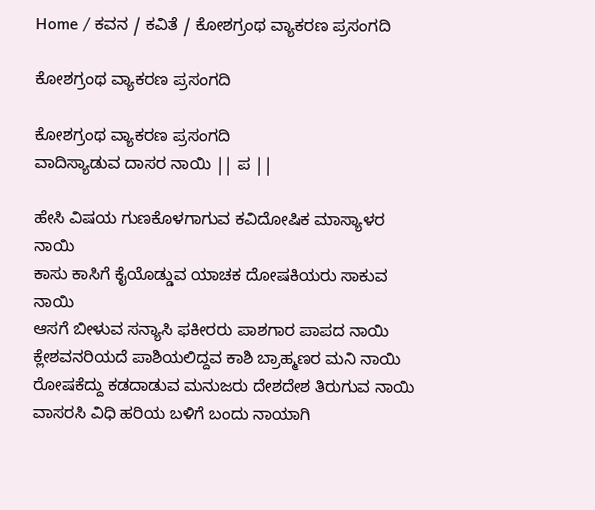Home / ಕವನ / ಕವಿತೆ / ಕೋಶಗ್ರಂಥ ವ್ಯಾಕರಣ ಪ್ರಸಂಗದಿ

ಕೋಶಗ್ರಂಥ ವ್ಯಾಕರಣ ಪ್ರಸಂಗದಿ

ಕೋಶಗ್ರಂಥ ವ್ಯಾಕರಣ ಪ್ರಸಂಗದಿ
ವಾದಿಸ್ಯಾಡುವ ದಾಸರ ನಾಯಿ || ಪ ||

ಹೇಸಿ ವಿಷಯ ಗುಣಕೊಳಗಾಗುವ ಕವಿದೋಷಿಕ ಮಾಸ್ಯಾಳರ ನಾಯಿ
ಕಾಸು ಕಾಸಿಗೆ ಕೈಯೊಡ್ಡುವ ಯಾಚಕ ದೋಷಕಿಯರು ಸಾಕುವ ನಾಯಿ
ಆಸಗೆ ಬೀಳುವ ಸನ್ಯಾಸಿ ಫಕೀರರು ಪಾಶಗಾರ ಪಾಪದ ನಾಯಿ
ಕ್ಲೇಶವನರಿಯದೆ ಪಾಶಿಯಲಿದ್ದವ ಕಾಶಿ ಬ್ರಾಹ್ಮಣರ ಮನಿ ನಾಯಿ
ರೋಷಕೆದ್ದು ಕಡದಾಡುವ ಮನುಜರು ದೇಶದೇಶ ತಿರುಗುವ ನಾಯಿ
ವಾಸರಸಿ ವಿಧಿ ಹರಿಯ ಬಳಿಗೆ ಬಂದು ನಾಯಾಗಿ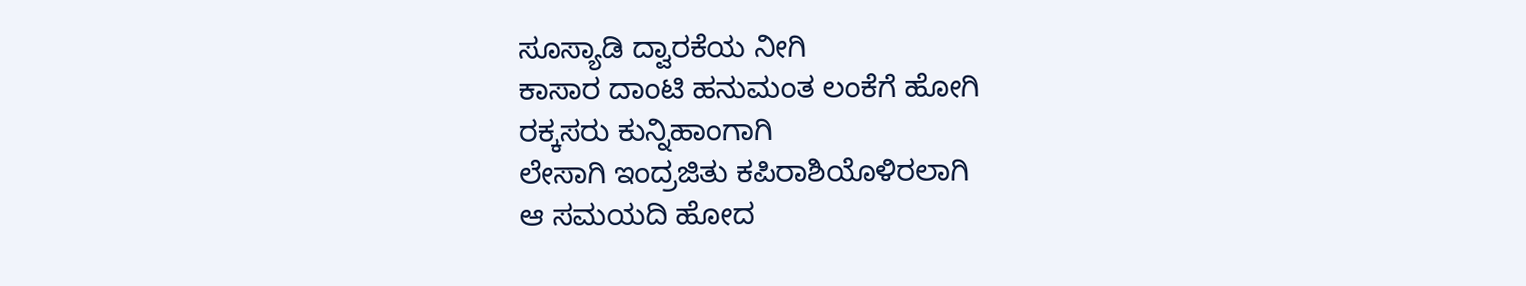ಸೂಸ್ಯಾಡಿ ದ್ವಾರಕೆಯ ನೀಗಿ
ಕಾಸಾರ ದಾಂಟಿ ಹನುಮಂತ ಲಂಕೆಗೆ ಹೋಗಿ
ರಕ್ಕಸರು ಕುನ್ನಿಹಾಂಗಾಗಿ
ಲೇಸಾಗಿ ಇಂದ್ರಜಿತು ಕಪಿರಾಶಿಯೊಳಿರಲಾಗಿ
ಆ ಸಮಯದಿ ಹೋದ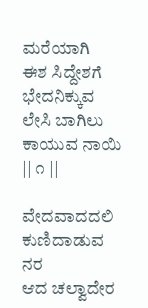ಮರೆಯಾಗಿ
ಈಶ ಸಿದ್ದೇಶಗೆ ಭೇದನಿಕ್ಕುವ ಲೇಸಿ ಬಾಗಿಲು ಕಾಯುವ ನಾಯಿ || ೧ ||

ವೇದವಾದದಲಿ ಕುಣಿದಾಡುವ ನರ
ಆದ ಚಲ್ವಾದೇರ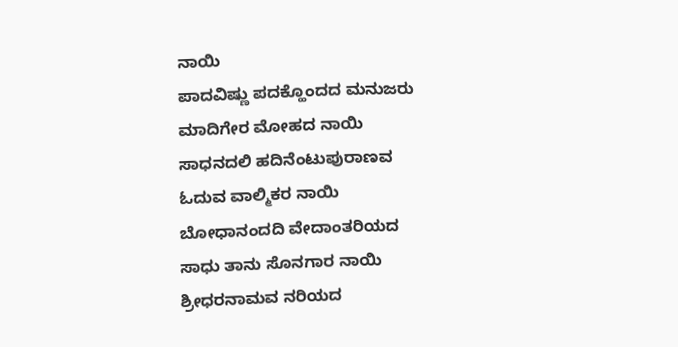ನಾಯಿ
ಪಾದವಿಷ್ಣು ಪದಕ್ಹೊಂದದ ಮನುಜರು
ಮಾದಿಗೇರ ಮೋಹದ ನಾಯಿ
ಸಾಧನದಲಿ ಹದಿನೆಂಟುಪುರಾಣವ
ಓದುವ ವಾಲ್ಮಿಕರ ನಾಯಿ
ಬೋಧಾನಂದದಿ ವೇದಾಂತರಿಯದ
ಸಾಧು ತಾನು ಸೊನಗಾರ ನಾಯಿ
ಶ್ರೀಧರನಾಮವ ನರಿಯದ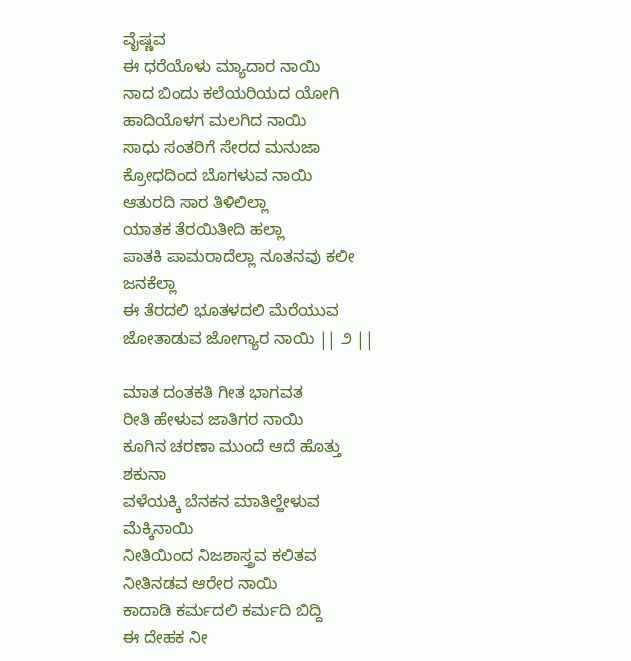ವೈಷ್ಣವ
ಈ ಧರೆಯೊಳು ಮ್ಯಾದಾರ ನಾಯಿ
ನಾದ ಬಿಂದು ಕಲೆಯರಿಯದ ಯೋಗಿ
ಹಾದಿಯೊಳಗ ಮಲಗಿದ ನಾಯಿ
ಸಾಧು ಸಂತರಿಗೆ ಸೇರದ ಮನುಜಾ
ಕ್ರೋಧದಿಂದ ಬೊಗಳುವ ನಾಯಿ
ಆತುರದಿ ಸಾರ ತಿಳಿಲಿಲ್ಲಾ
ಯಾತಕ ತೆರಯಿತೀದಿ ಹಲ್ಲಾ
ಪಾತಕಿ ಪಾಮರಾದೆಲ್ಲಾ ನೂತನವು ಕಲೀ ಜನಕೆಲ್ಲಾ
ಈ ತೆರದಲಿ ಭೂತಳದಲಿ ಮೆರೆಯುವ
ಜೋತಾಡುವ ಜೋಗ್ಯಾರ ನಾಯಿ || ೨ ||

ಮಾತ ದಂತಕತಿ ಗೀತ ಭಾಗವತ
ರೀತಿ ಹೇಳುವ ಜಾತಿಗರ ನಾಯಿ
ಕೂಗಿನ ಚರಣಾ ಮುಂದೆ ಆದೆ ಹೊತ್ತು ಶಕುನಾ
ವಳೆಯಕ್ಕಿ ಬೆನಕನ ಮಾತಿಲ್ಹೇಳುವ ಮೆಕ್ಕಿನಾಯಿ
ನೀತಿಯಿಂದ ನಿಜಶಾಸ್ತ್ರವ ಕಲಿತವ
ನೀತಿನಡವ ಆರೇರ ನಾಯಿ
ಕಾದಾಡಿ ಕರ್ಮದಲಿ ಕರ್ಮದಿ ಬಿದ್ದಿ
ಈ ದೇಹಕ ನೀ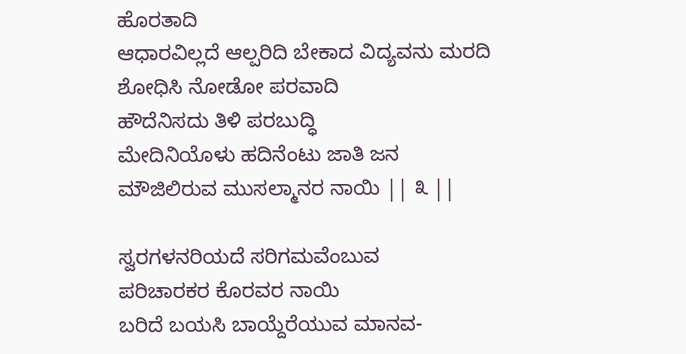ಹೊರತಾದಿ
ಆಧಾರವಿಲ್ಲದೆ ಆಲ್ಪರಿದಿ ಬೇಕಾದ ವಿದ್ಯವನು ಮರದಿ
ಶೋಧಿಸಿ ನೋಡೋ ಪರವಾದಿ
ಹೌದೆನಿಸದು ತಿಳಿ ಪರಬುದ್ಧಿ
ಮೇದಿನಿಯೊಳು ಹದಿನೆಂಟು ಜಾತಿ ಜನ
ಮೌಜಿಲಿರುವ ಮುಸಲ್ಮಾನರ ನಾಯಿ || ೩ ||

ಸ್ವರಗಳನರಿಯದೆ ಸರಿಗಮವೆಂಬುವ
ಪರಿಚಾರಕರ ಕೊರವರ ನಾಯಿ
ಬರಿದೆ ಬಯಸಿ ಬಾಯ್ದೆರೆಯುವ ಮಾನವ-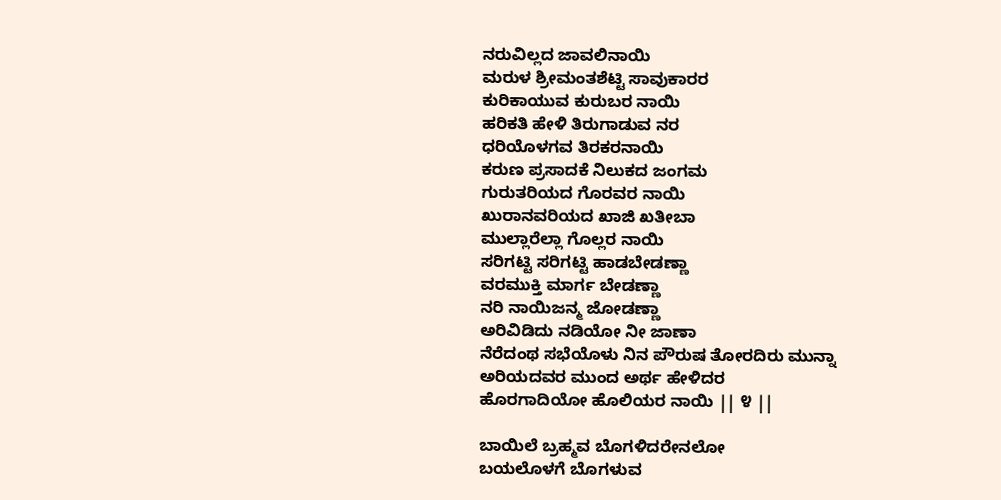ನರುವಿಲ್ಲದ ಜಾವಲಿನಾಯಿ
ಮರುಳ ಶ್ರೀಮಂತಶೆಟ್ಟಿ ಸಾವುಕಾರರ
ಕುರಿಕಾಯುವ ಕುರುಬರ ನಾಯಿ
ಹರಿಕತಿ ಹೇಳಿ ತಿರುಗಾಡುವ ನರ
ಧರಿಯೊಳಗವ ತಿರಕರನಾಯಿ
ಕರುಣ ಪ್ರಸಾದಕೆ ನಿಲುಕದ ಜಂಗಮ
ಗುರುತರಿಯದ ಗೊರವರ ನಾಯಿ
ಖುರಾನವರಿಯದ ಖಾಜಿ ಖತೀಬಾ
ಮುಲ್ಲಾರೆಲ್ಲಾ ಗೊಲ್ಲರ ನಾಯಿ
ಸರಿಗಟ್ಟಿ ಸರಿಗಟ್ಟಿ ಹಾಡಬೇಡಣ್ಣಾ
ವರಮುಕ್ತಿ ಮಾರ್ಗ ಬೇಡಣ್ಣಾ
ನರಿ ನಾಯಿಜನ್ಮ ಜೋಡಣ್ಣಾ
ಅರಿವಿಡಿದು ನಡಿಯೋ ನೀ ಜಾಣಾ
ನೆರೆದಂಥ ಸಭೆಯೊಳು ನಿನ ಪೌರುಷ ತೋರದಿರು ಮುನ್ನಾ
ಅರಿಯದವರ ಮುಂದ ಅರ್ಥ ಹೇಳಿದರ
ಹೊರಗಾದಿಯೋ ಹೊಲಿಯರ ನಾಯಿ || ೪ ||

ಬಾಯಿಲೆ ಬ್ರಹ್ಮವ ಬೊಗಳಿದರೇನಲೋ
ಬಯಲೊಳಗೆ ಬೊಗಳುವ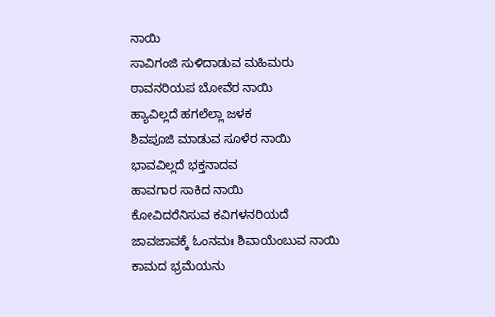ನಾಯಿ
ಸಾವಿಗಂಜಿ ಸುಳಿದಾಡುವ ಮಹಿಮರು
ಠಾವನರಿಯಪ ಬೋವೆರ ನಾಯಿ
ಹ್ಯಾವಿಲ್ಲದೆ ಹಗಲೆಲ್ಲಾ ಜಳಕ
ಶಿವಪೂಜಿ ಮಾಡುವ ಸೂಳೆರ ನಾಯಿ
ಭಾವವಿಲ್ಲದೆ ಭಕ್ತನಾದವ
ಹಾವಗಾರ ಸಾಕಿದ ನಾಯಿ
ಕೋವಿದರೆನಿಸುವ ಕವಿಗಳನರಿಯದೆ
ಜಾವಜಾವಕ್ಕೆ ಓಂನಮಃ ಶಿವಾಯೆಂಬುವ ನಾಯಿ
ಕಾಮದ ಭ್ರಮೆಯನು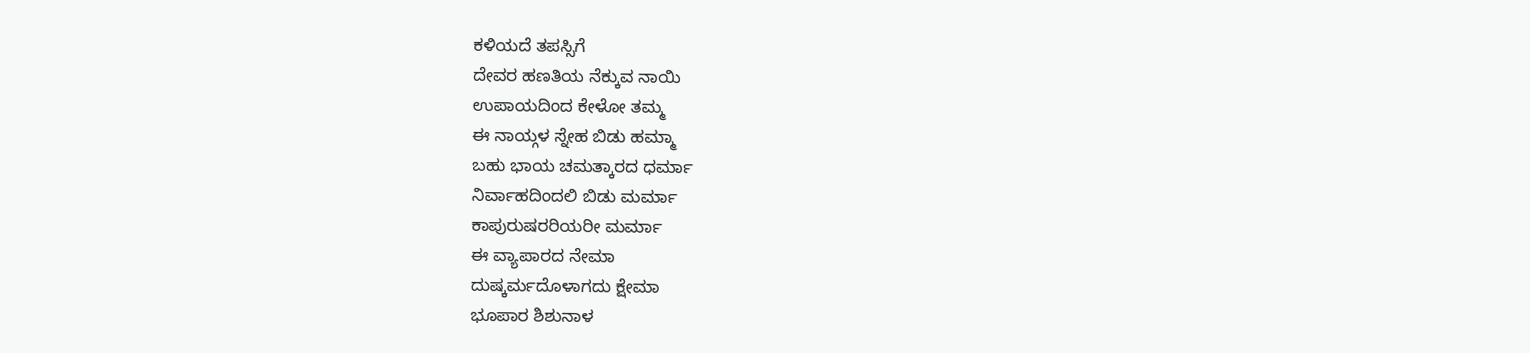ಕಳಿಯದೆ ತಪಸ್ಸಿಗೆ
ದೇವರ ಹಣತಿಯ ನೆಕ್ಕುವ ನಾಯಿ
ಉಪಾಯದಿಂದ ಕೇಳೋ ತಮ್ಮ
ಈ ನಾಯ್ಗಳ ಸ್ನೇಹ ಬಿಡು ಹಮ್ಮಾ
ಬಹು ಭಾಯ ಚಮತ್ಕಾರದ ಧರ್ಮಾ
ನಿರ್ವಾಹದಿಂದಲಿ ಬಿಡು ಮರ್ಮಾ
ಕಾಪುರುಷರರಿಯರೀ ಮರ್ಮಾ
ಈ ವ್ಯಾಪಾರದ ನೇಮಾ
ದುಷ್ಕರ್ಮದೊಳಾಗದು ಕ್ಷೇಮಾ
ಭೂಪಾರ ಶಿಶುನಾಳ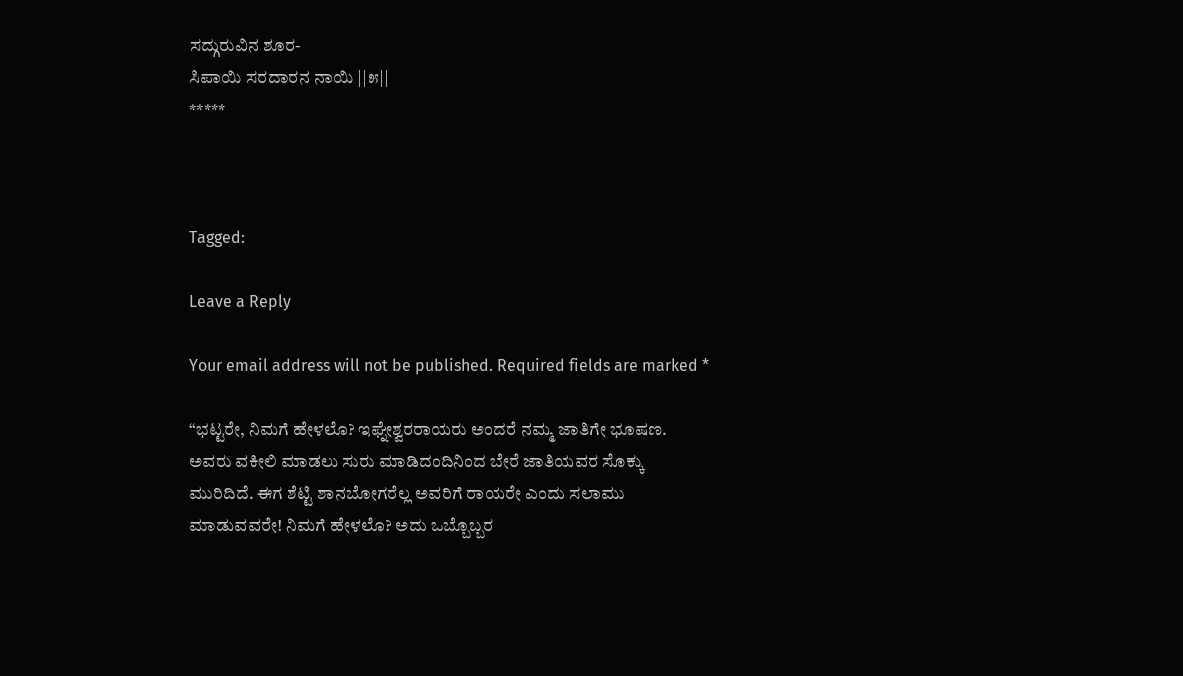ಸದ್ಗುರುವಿನ ಶೂರ-
ಸಿಪಾಯಿ ಸರದಾರನ ನಾಯಿ ||೫||
*****



Tagged:

Leave a Reply

Your email address will not be published. Required fields are marked *

“ಭಟ್ಟರೇ, ನಿಮಗೆ ಹೇಳಲೊ? ಇಘ್ನೇಶ್ವರರಾಯರು ಅಂದರೆ ನಮ್ಮ ಜಾತಿಗೇ ಭೂಷಣ. ಅವರು ವಕೀಲಿ ಮಾಡಲು ಸುರು ಮಾಡಿದಂದಿನಿಂದ ಬೇರೆ ಜಾತಿಯವರ ಸೊಕ್ಕು ಮುರಿದಿದೆ. ಈಗ ಶೆಟ್ಟಿ ಶಾನಬೋಗರೆಲ್ಲ ಅವರಿಗೆ ರಾಯರೇ ಎಂದು ಸಲಾಮು ಮಾಡುವವರೇ! ನಿಮಗೆ ಹೇಳಲೊ? ಅದು ಒಬ್ಬೊಬ್ಬರ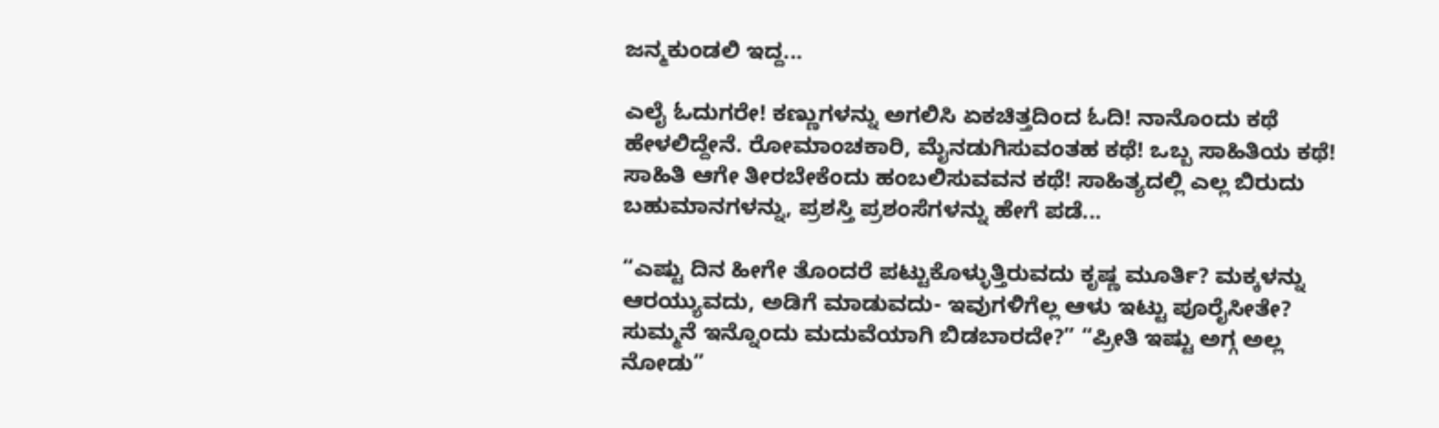ಜನ್ಮಕುಂಡಲಿ ಇದ್ದ...

ಎಲೈ ಓದುಗರೇ! ಕಣ್ಣುಗಳನ್ನು ಅಗಲಿಸಿ ಏಕಚಿತ್ತದಿಂದ ಓದಿ! ನಾನೊಂದು ಕಥೆ ಹೇಳಲಿದ್ದೇನೆ. ರೋಮಾಂಚಕಾರಿ, ಮೈನಡುಗಿಸುವಂತಹ ಕಥೆ! ಒಬ್ಬ ಸಾಹಿತಿಯ ಕಥೆ! ಸಾಹಿತಿ ಆಗೇ ತೀರಬೇಕೆಂದು ಹಂಬಲಿಸುವವನ ಕಥೆ! ಸಾಹಿತ್ಯದಲ್ಲಿ ಎಲ್ಲ ಬಿರುದು ಬಹುಮಾನಗಳನ್ನು, ಪ್ರಶಸ್ತಿ ಪ್ರಶಂಸೆಗಳನ್ನು ಹೇಗೆ ಪಡೆ...

“ಎಷ್ಟು ದಿನ ಹೀಗೇ ತೊಂದರೆ ಪಟ್ಟುಕೊಳ್ಳುತ್ತಿರುವದು ಕೃಷ್ಣ ಮೂರ್ತಿ? ಮಕ್ಕಳನ್ನು ಆರಯ್ಯುವದು, ಅಡಿಗೆ ಮಾಡುವದು- ಇವುಗಳಿಗೆಲ್ಲ ಆಳು ಇಟ್ಟು ಪೂರೈಸೀತೇ? ಸುಮ್ಮನೆ ಇನ್ನೊಂದು ಮದುವೆಯಾಗಿ ಬಿಡಬಾರದೇ?” “ಪ್ರೀತಿ ಇಷ್ಟು ಅಗ್ಗ ಅಲ್ಲ ನೋಡು”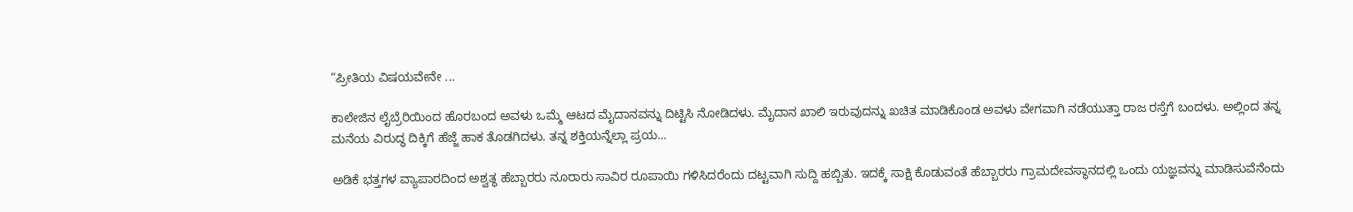“ಪ್ರೀತಿಯ ವಿಷಯವೇನೇ ...

ಕಾಲೇಜಿನ ಲೈಬ್ರೆರಿಯಿಂದ ಹೊರಬಂದ ಅವಳು ಒಮ್ಮೆ ಆಟದ ಮೈದಾನವನ್ನು ದಿಟ್ಟಿಸಿ ನೋಡಿದಳು. ಮೈದಾನ ಖಾಲಿ ಇರುವುದನ್ನು ಖಚಿತ ಮಾಡಿಕೊಂಡ ಅವಳು ವೇಗವಾಗಿ ನಡೆಯುತ್ತಾ ರಾಜ ರಸ್ತೆಗೆ ಬಂದಳು. ಅಲ್ಲಿಂದ ತನ್ನ ಮನೆಯ ವಿರುದ್ಧ ದಿಕ್ಕಿಗೆ ಹೆಜ್ಜೆ ಹಾಕ ತೊಡಗಿದಳು. ತನ್ನ ಶಕ್ತಿಯನ್ನೆಲ್ಲಾ ಪ್ರಯ...

ಅಡಿಕೆ ಭತ್ತಗಳ ವ್ಯಾಪಾರದಿಂದ ಅಶ್ವತ್ಥ ಹೆಬ್ಬಾರರು ನೂರಾರು ಸಾವಿರ ರೂಪಾಯಿ ಗಳಿಸಿದರೆಂದು ದಟ್ಟವಾಗಿ ಸುದ್ದಿ ಹಬ್ಬಿತು. ಇದಕ್ಕೆ ಸಾಕ್ಷಿ ಕೊಡುವಂತೆ ಹೆಬ್ಬಾರರು ಗ್ರಾಮದೇವಸ್ಥಾನದಲ್ಲಿ ಒಂದು ಯಜ್ಞವನ್ನು ಮಾಡಿಸುವೆನೆಂದು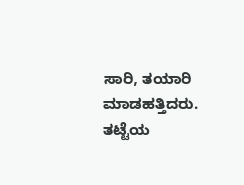ಸಾರಿ, ತಯಾರಿ ಮಾಡಹತ್ತಿದರು. ತಟ್ಟೆಯ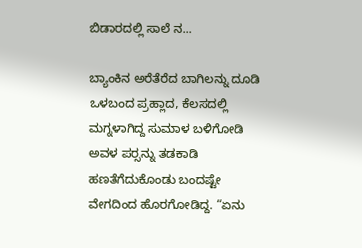ಬಿಡಾರದಲ್ಲಿ ಸಾಲೆ ನ...

ಬ್ಯಾಂಕಿನ ಅರೆತೆರೆದ ಬಾಗಿಲನ್ನು ದೂಡಿ ಒಳಬಂದ ಪ್ರಹ್ಲಾದ, ಕೆಲಸದಲ್ಲಿ ಮಗ್ನಳಾಗಿದ್ದ ಸುಮಾಳ ಬಳಿಗೋಡಿ ಅವಳ ಪರ್‍ಸನ್ನು ತಡಕಾಡಿ ಹಣತೆಗೆದುಕೊಂಡು ಬಂದಷ್ಟೇ ವೇಗದಿಂದ ಹೊರಗೋಡಿದ್ದ. “ಏನು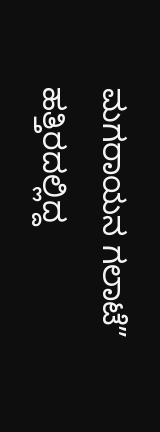ಮಗರಾಯನ ಗಲಾಟೆ” ಹತ್ತಿರದಲ್ಲಿದ್ದ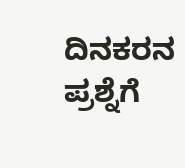ದಿನಕರನ ಪ್ರಶ್ನೆಗೆ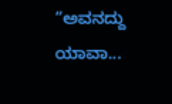“ಅವನದ್ದು ಯಾವಾ...